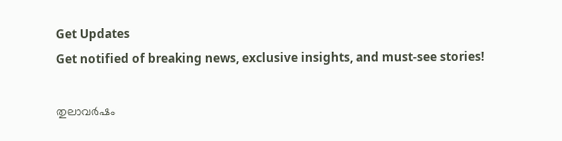Get Updates
Get notified of breaking news, exclusive insights, and must-see stories!

തുലാവർഷം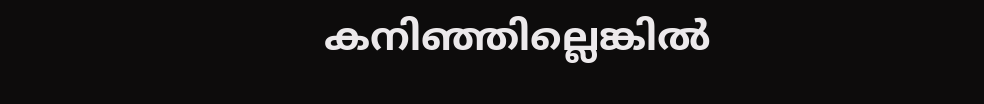കനിഞ്ഞില്ലെങ്കിൽ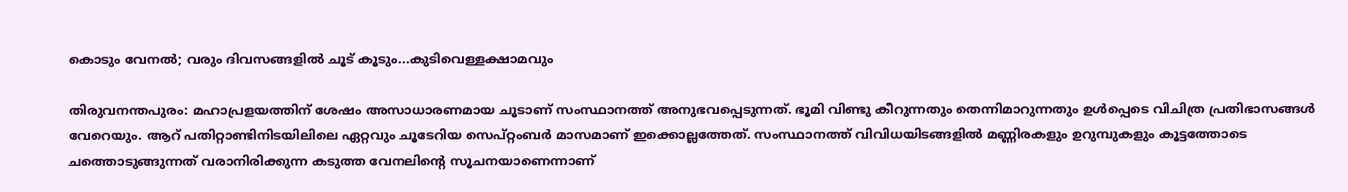കൊടും വേനൽ; വരും ദിവസങ്ങളിൽ ചൂട് കൂടും...കുടിവെള്ളക്ഷാമവും

തിരുവനന്തപുരം: മഹാപ്രളയത്തിന് ശേഷം അസാധാരണമായ ചൂടാണ് സംസ്ഥാനത്ത് അനുഭവപ്പെടുന്നത്. ഭൂമി വിണ്ടു കീറുന്നതും തെന്നിമാറുന്നതും ഉൾപ്പെടെ വിചിത്ര പ്രതിഭാസങ്ങൾ വേറെയും. ആറ് പതിറ്റാണ്ടിനിടയിലിലെ ഏറ്റവും ചൂടേറിയ സെപ്റ്റംബർ മാസമാണ് ഇക്കൊല്ലത്തേത്. സംസ്ഥാനത്ത് വിവിധയിടങ്ങളിൽ മണ്ണിരകളും ഉറുമ്പുകളും കൂട്ടത്തോടെ ചത്തൊടുങ്ങുന്നത് വരാനിരിക്കുന്ന കടുത്ത വേനലിന്റെ സൂചനയാണെന്നാണ്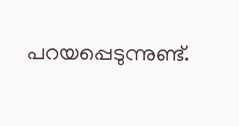പറയപ്പെടുന്നുണ്ട്.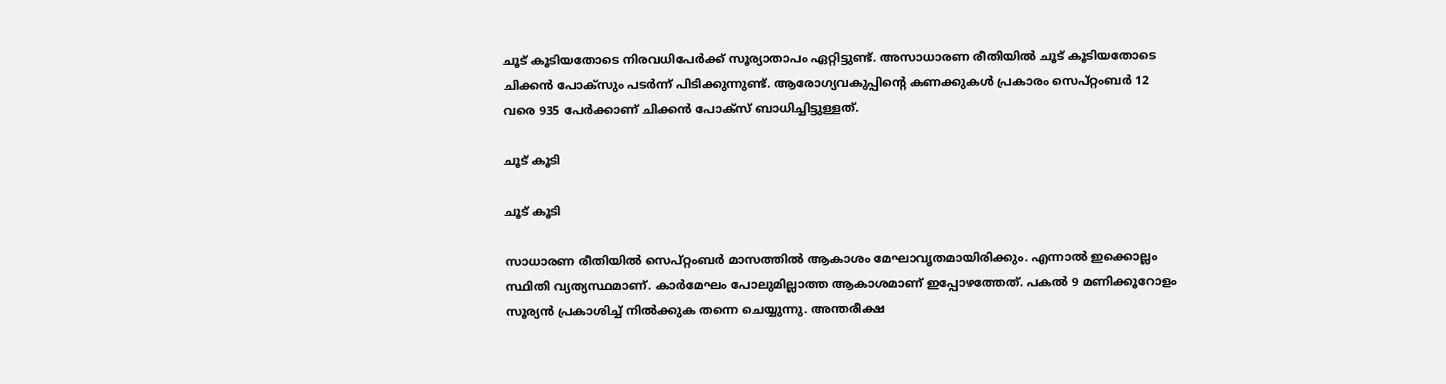ചൂട് കൂടിയതോടെ നിരവധിപേർക്ക് സൂര്യാതാപം ഏറ്റിട്ടുണ്ട്. അസാധാരണ രീതിയിൽ ചൂട് കൂടിയതോടെ ചിക്കൻ പോക്സും പടർന്ന് പിടിക്കുന്നുണ്ട്. ആരോഗ്യവകുപ്പിന്റെ കണക്കുകൾ പ്രകാരം സെപ്റ്റംബർ 12 വരെ 935 പേർക്കാണ് ചിക്കൻ പോക്സ് ബാധിച്ചിട്ടുള്ളത്.

ചൂട് കൂടി

ചൂട് കൂടി

സാധാരണ രീതിയിൽ സെപ്റ്റംബർ മാസത്തിൽ ആകാശം മേഘാവൃതമായിരിക്കും. എന്നാൽ ഇക്കൊല്ലം സ്ഥിതി വ്യത്യസ്ഥമാണ്. കാർമേഘം പോലുമില്ലാത്ത ആകാശമാണ് ഇപ്പോഴത്തേത്. പകൽ 9 മണിക്കൂറോളം സൂര്യൻ പ്രകാശിച്ച് നിൽക്കുക തന്നെ ചെയ്യുന്നു. അന്തരീക്ഷ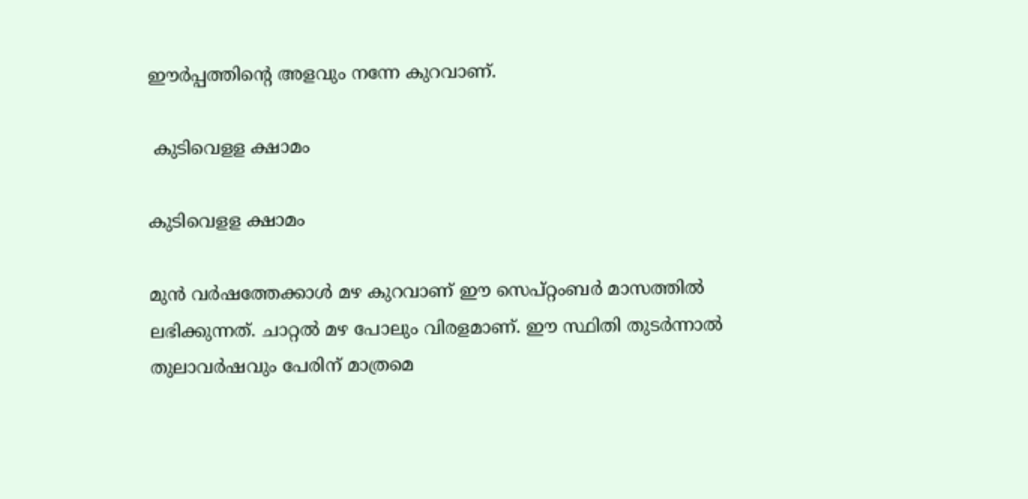ഈർപ്പത്തിന്റെ അളവും നന്നേ കുറവാണ്.

 കുടിവെളള ക്ഷാമം

കുടിവെളള ക്ഷാമം

മുൻ വർഷത്തേക്കാൾ മഴ കുറവാണ് ഈ സെപ്റ്റംബർ മാസത്തിൽ ലഭിക്കുന്നത്. ചാറ്റൽ മഴ പോലും വിരളമാണ്. ഈ സ്ഥിതി തുടർന്നാൽ തുലാവർഷവും പേരിന് മാത്രമെ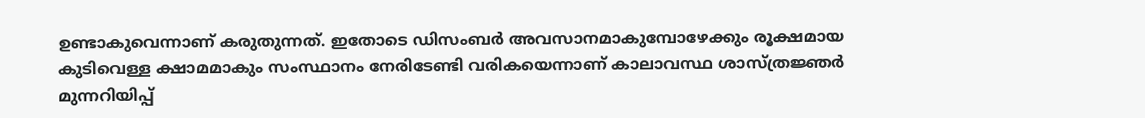ഉണ്ടാകുവെന്നാണ് കരുതുന്നത്. ഇതോടെ ഡിസംബർ അവസാനമാകുമ്പോഴേക്കും രൂക്ഷമായ കുടിവെള്ള ക്ഷാമമാകും സംസ്ഥാനം നേരിടേണ്ടി വരികയെന്നാണ് കാലാവസ്ഥ ശാസ്ത്രജ്ഞർ മുന്നറിയിപ്പ്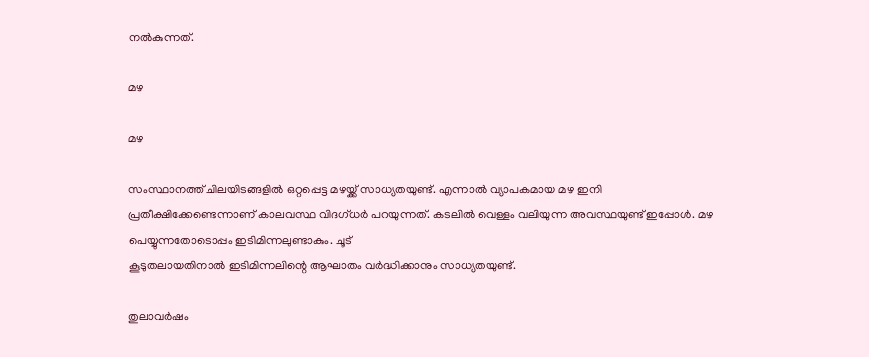നൽകുന്നത്.

മഴ

മഴ

സംസ്ഥാനത്ത് ചിലയിടങ്ങളിൽ ഒറ്റപ്പെട്ട മഴയ്ക്ക് സാധ്യതയുണ്ട്. എന്നാൽ വ്യാപകമായ മഴ ഇനി പ്രതീക്ഷിക്കേണ്ടെന്നാണ് കാലവസ്ഥ വിദഗ്ധർ പറയുന്നത്. കടലിൽ വെള്ളം വലിയുന്ന അവസ്ഥയുണ്ട് ഇപ്പോൾ. മഴ പെയ്യുന്നതോടൊപ്പം ഇടിമിന്നലുണ്ടാകും. ചൂട്
കൂടുതലായതിനാൽ ഇടിമിന്നലിന്റെ ആഘാതം വർദ്ധിക്കാനും സാധ്യതയുണ്ട്.

തുലാവർഷം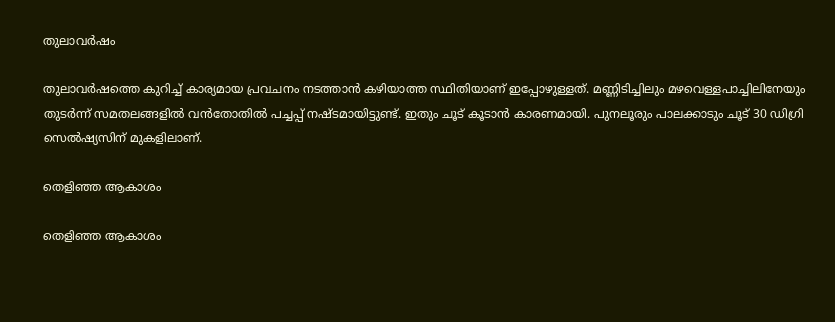തുലാവർഷം

തുലാവർഷത്തെ കുറിച്ച് കാര്യമായ പ്രവചനം നടത്താൻ കഴിയാത്ത സ്ഥിതിയാണ് ഇപ്പോഴുള്ളത്. മണ്ണിടിച്ചിലും മഴവെള്ളപാച്ചിലിനേയും തുടർന്ന് സമതലങ്ങളിൽ വൻതോതിൽ പച്ചപ്പ് നഷ്ടമായിട്ടുണ്ട്. ഇതും ചൂട് കൂടാൻ കാരണമായി. പുനലൂരും പാലക്കാടും ചൂട് 30 ഡിഗ്രി സെൽഷ്യസിന് മുകളിലാണ്.

തെളിഞ്ഞ ആകാശം

തെളിഞ്ഞ ആകാശം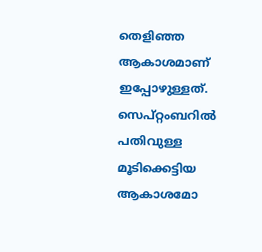തെളിഞ്ഞ ആകാശമാണ് ഇപ്പോഴുള്ളത്. സെപ്റ്റംബറിൽ പതിവുള്ള മൂടിക്കെട്ടിയ ആകാശമോ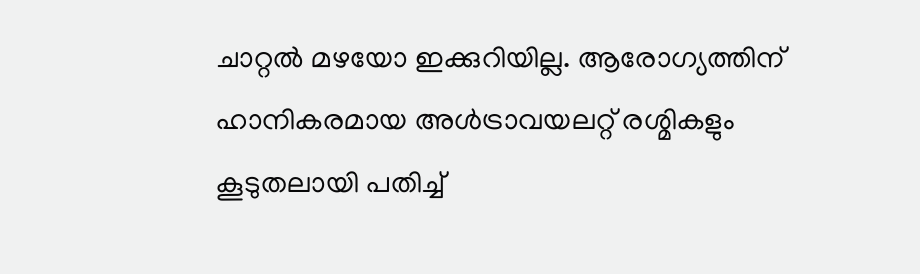ചാറ്റൽ മഴയോ ഇക്കുറിയില്ല. ആരോഗ്യത്തിന് ഹാനികരമായ അൾട്രാവയലറ്റ് രശ്മികളും കൂടുതലായി പതിച്ച്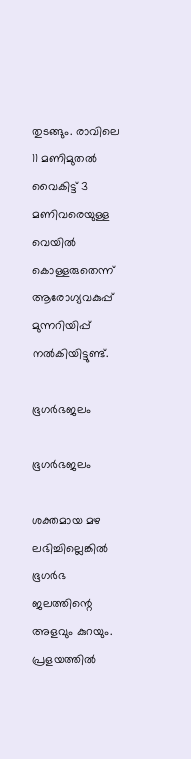തുടങ്ങും. രാവിലെ 11 മണിമുതൽ വൈകിട്ട് 3 മണിവരെയുള്ള വെയിൽ കൊള്ളരുതെന്ന് ആരോഗ്യവകുപ്പ് മുന്നറിയിപ്പ് നൽകിയിട്ടുണ്ട്.

ഭൂഗർഭജലം

ഭൂഗർഭജലം

ശക്തമായ മഴ ലഭിച്ചില്ലെങ്കിൽ ഭൂഗർഭ ജലത്തിന്റെ അളവും കുറയും. പ്രളയത്തിൽ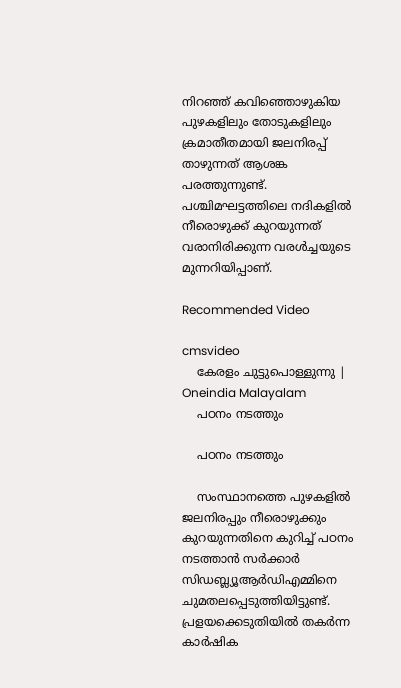നിറഞ്ഞ് കവിഞ്ഞൊഴുകിയ പുഴകളിലും തോടുകളിലും ക്രമാതീതമായി ജലനിരപ്പ് താഴുന്നത് ആശങ്ക പരത്തുന്നുണ്ട്. പശ്ചിമഘട്ടത്തിലെ നദികളിൽ നീരൊഴുക്ക് കുറയുന്നത് വരാനിരിക്കുന്ന വരൾച്ചയുടെ മുന്നറിയിപ്പാണ്.

Recommended Video

cmsvideo
    കേരളം ചുട്ടുപൊള്ളുന്നു | Oneindia Malayalam
    പഠനം നടത്തും

    പഠനം നടത്തും

    സംസ്ഥാനത്തെ പുഴകളിൽ ജലനിരപ്പും നീരൊഴുക്കും കുറയുന്നതിനെ കുറിച്ച് പഠനം നടത്താൻ സർക്കാർ സിഡബ്ല്യൂആര്‍ഡിഎമ്മിനെ ചുമതലപ്പെടുത്തിയിട്ടുണ്ട്. പ്രളയക്കെടുതിയിൽ തകർന്ന കാർഷിക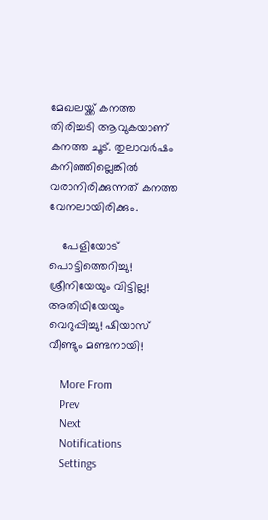മേഖലയ്ക്ക് കനത്ത തിരിച്ചടി ആവുകയാണ് കനത്ത ചൂട്. തുലാവർഷം കനിഞ്ഞില്ലെങ്കിൽ വരാനിരിക്കുന്നത് കനത്ത വേനലായിരിക്കും.

    പേളിയോട് പൊട്ടിത്തെറിച്ചു! ശ്രീനിയേയും വിട്ടില്ല! അതിഥിയേയും വെറുപ്പിച്ചു! ഷിയാസ് വീണ്ടും മണ്ടനായി!

    More From
    Prev
    Next
    Notifications
    Settings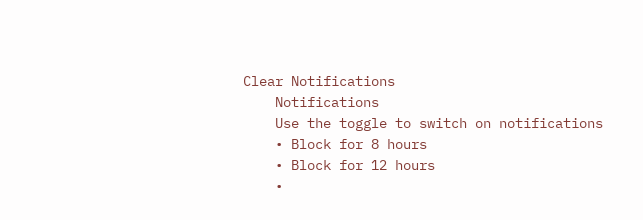Clear Notifications
    Notifications
    Use the toggle to switch on notifications
    • Block for 8 hours
    • Block for 12 hours
    •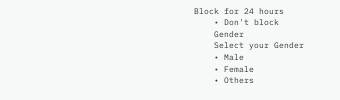Block for 24 hours
    • Don't block
    Gender
    Select your Gender
    • Male
    • Female
    • Others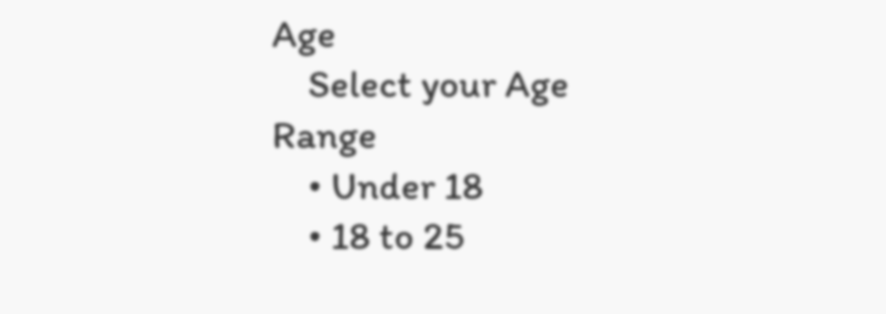Age
    Select your Age Range
    • Under 18
    • 18 to 25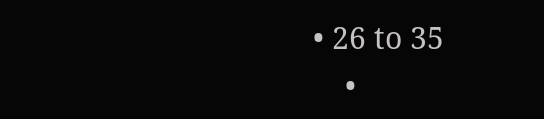• 26 to 35
    •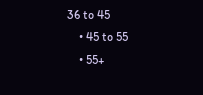36 to 45
    • 45 to 55
    • 55+